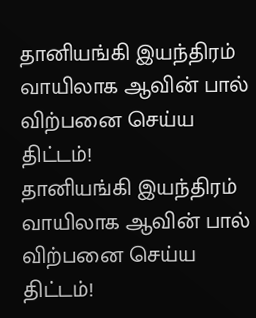தானியங்கி இயந்திரம் வாயிலாக ஆவின் பால் விற்பனை செய்ய திட்டம்!
தானியங்கி இயந்திரம் வாயிலாக ஆவின் பால் விற்பனை செய்ய திட்டம்!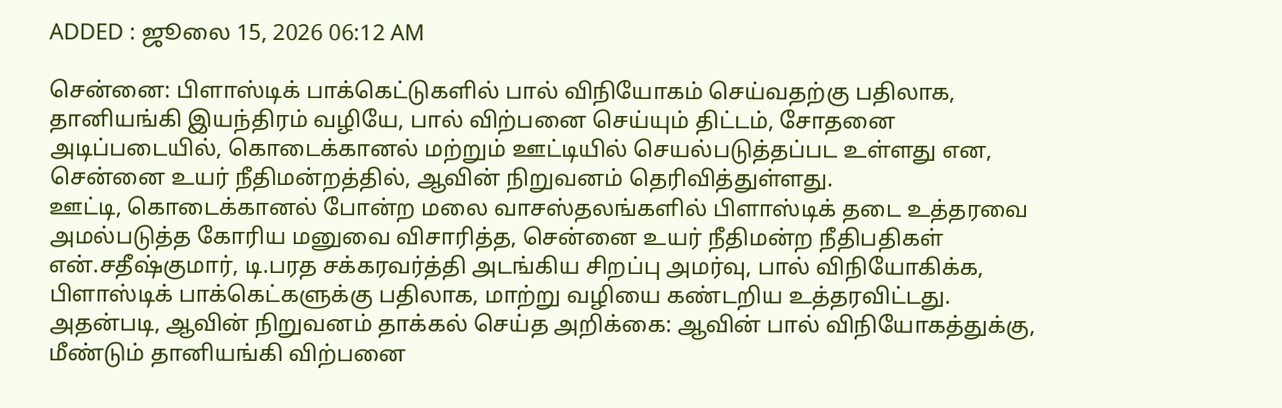ADDED : ஜூலை 15, 2026 06:12 AM

சென்னை: பிளாஸ்டிக் பாக்கெட்டுகளில் பால் விநியோகம் செய்வதற்கு பதிலாக, தானியங்கி இயந்திரம் வழியே, பால் விற்பனை செய்யும் திட்டம், சோதனை அடிப்படையில், கொடைக்கானல் மற்றும் ஊட்டியில் செயல்படுத்தப்பட உள்ளது என, சென்னை உயர் நீதிமன்றத்தில், ஆவின் நிறுவனம் தெரிவித்துள்ளது.
ஊட்டி, கொடைக்கானல் போன்ற மலை வாசஸ்தலங்களில் பிளாஸ்டிக் தடை உத்தரவை அமல்படுத்த கோரிய மனுவை விசாரித்த, சென்னை உயர் நீதிமன்ற நீதிபதிகள் என்.சதீஷ்குமார், டி.பரத சக்கரவர்த்தி அடங்கிய சிறப்பு அமர்வு, பால் விநியோகிக்க, பிளாஸ்டிக் பாக்கெட்களுக்கு பதிலாக, மாற்று வழியை கண்டறிய உத்தரவிட்டது.
அதன்படி, ஆவின் நிறுவனம் தாக்கல் செய்த அறிக்கை: ஆவின் பால் விநியோகத்துக்கு, மீண்டும் தானியங்கி விற்பனை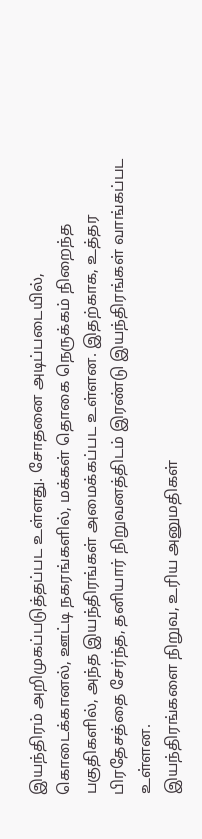இயந்திரம் அறிமுகப்படுத்தப்பட உள்ளது. சோதனை அடிப்படையில், கொடைக்கானல், ஊட்டி நகரங்களில், மக்கள் தொகை நெருக்கம் நிறைந்த பகுதிகளில், அந்த இயந்திரங்கள் அமைக்கப்பட உள்ளன. இதற்காக, உத்தர பிரதேசத்தை சேர்ந்த, தனியார் நிறுவனத்திடம் இரண்டு இயந்திரங்கள் வாங்கப்பட உள்ளன.
இயந்திரங்களை நிறுவ, உரிய அனுமதிகள்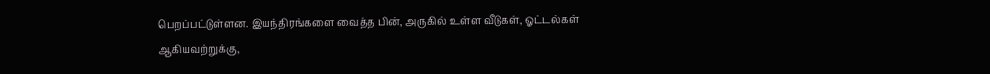பெறப்பட்டுள்ளன. இயந்திரங்களை வைத்த பின், அருகில் உள்ள வீடுகள், ஓட்டல்கள் ஆகியவற்றுக்கு,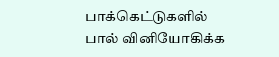பாக்கெட்டுகளில் பால் வினியோகிக்க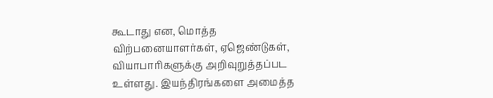கூடாது என, மொத்த விற்பனையாளர்கள், ஏஜெண்டுகள், வியாபாரிகளுக்கு அறிவுறுத்தப்பட உள்ளது. இயந்திரங்களை அமைத்த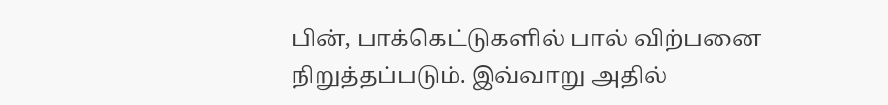பின், பாக்கெட்டுகளில் பால் விற்பனை நிறுத்தப்படும். இவ்வாறு அதில்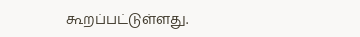கூறப்பட்டுள்ளது.